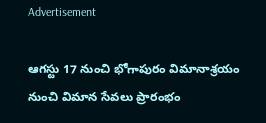Advertisement

ఆగస్టు 17 నుంచి భోగాపురం విమానాశ్రయం నుంచి విమాన సేవలు ప్రారంభం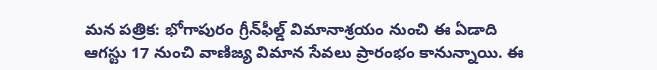మన పత్రిక: భోగాపురం గ్రీన్‌ఫీల్డ్ విమానాశ్రయం నుంచి ఈ ఏడాది ఆగస్టు 17 నుంచి వాణిజ్య విమాన సేవలు ప్రారంభం కానున్నాయి. ఈ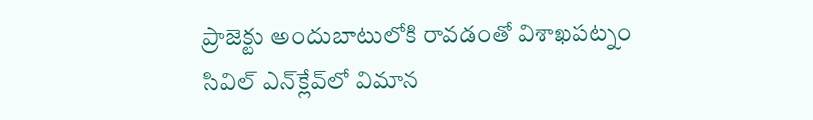ప్రాజెక్టు అందుబాటులోకి రావడంతో విశాఖపట్నం సివిల్ ఎన్‌క్లేవ్‌లో విమాన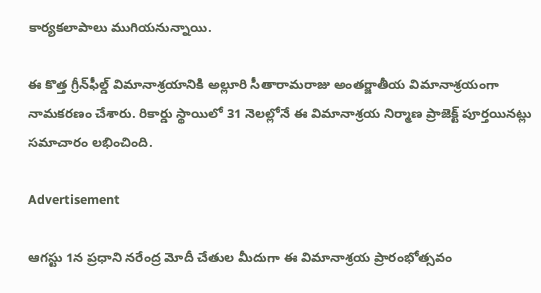కార్యకలాపాలు ముగియనున్నాయి.

ఈ కొత్త గ్రీన్‌ఫీల్డ్ విమానాశ్రయానికి అల్లూరి సీతారామరాజు అంతర్జాతీయ విమానాశ్రయంగా నామకరణం చేశారు. రికార్డు స్థాయిలో 31 నెలల్లోనే ఈ విమానాశ్రయ నిర్మాణ ప్రాజెక్ట్ పూర్తయినట్లు సమాచారం లభించింది.

Advertisement

ఆగస్టు 1న ప్రధాని నరేంద్ర మోదీ చేతుల మీదుగా ఈ విమానాశ్రయ ప్రారంభోత్సవం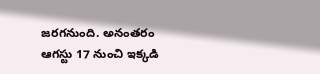జరగనుంది. అనంతరం ఆగస్టు 17 నుంచి ఇక్కడి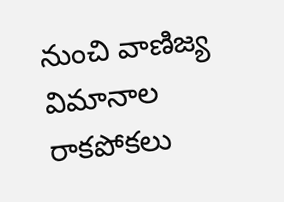నుంచి వాణిజ్య విమానాల రాకపోకలు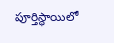పూర్తిస్థాయిలో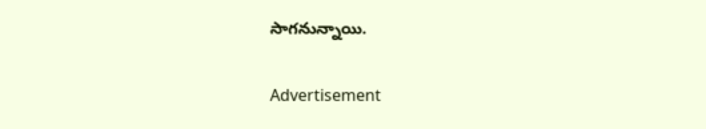సాగనున్నాయి.

Advertisement